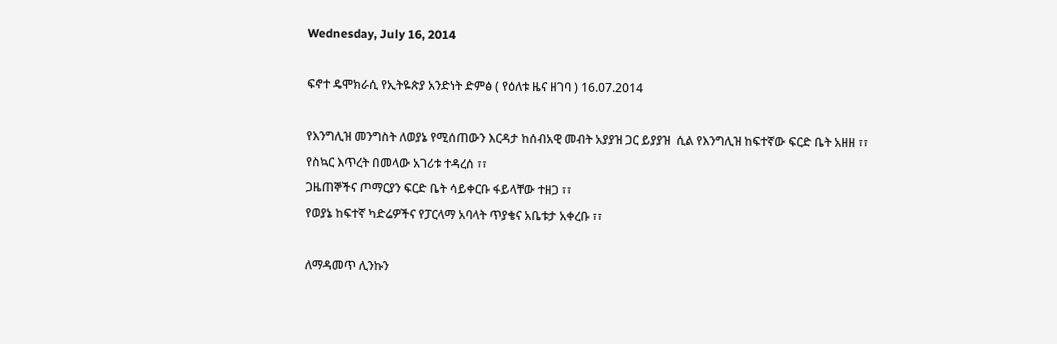Wednesday, July 16, 2014

ፍኖተ ዴሞክራሲ የኢትዬጵያ አንድነት ድምፅ ( የዕለቱ ዜና ዘገባ ) 16.07.2014

የእንግሊዝ መንግስት ለወያኔ የሚሰጠውን እርዳታ ከሰብአዊ መብት አያያዝ ጋር ይያያዝ  ሲል የእንግሊዝ ከፍተኛው ፍርድ ቤት አዘዘ ፣፣
የስኳር እጥረት በመላው አገሪቱ ተዳረሰ ፣፣
ጋዜጠኞችና ጦማርያን ፍርድ ቤት ሳይቀርቡ ፋይላቸው ተዘጋ ፣፣
የወያኔ ከፍተኛ ካድሬዎችና የፓርላማ አባላት ጥያቄና አቤቱታ አቀረቡ ፣፣

ለማዳመጥ ሊንኩን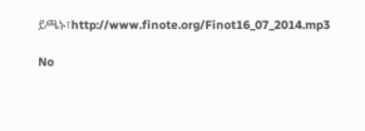ይጫኑ፣http://www.finote.org/Finot16_07_2014.mp3

No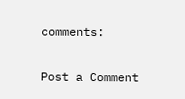comments:

Post a Comment